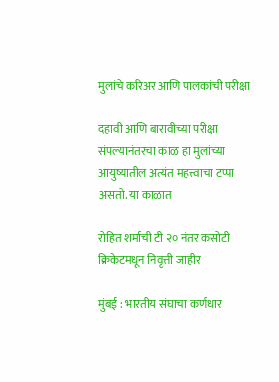मुलांचे करिअर आणि पालकांची परीक्षा

दहावी आणि बारावीच्या परीक्षा संपल्यानंतरचा काळ हा मुलांच्या आयुष्यातील अत्यंत महत्त्वाचा टप्पा असतो. या काळात

रोहित शर्माची टी २० नंतर कसोटी क्रिकेटमधून निवृत्ती जाहीर

मुंबई : भारतीय संघाचा कर्णधार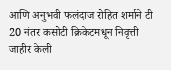आणि अनुभवी फलंदाज रोहित शर्माने टी 20 नंतर कसोटी क्रिकेटमधून निवृत्ती जाहीर केली